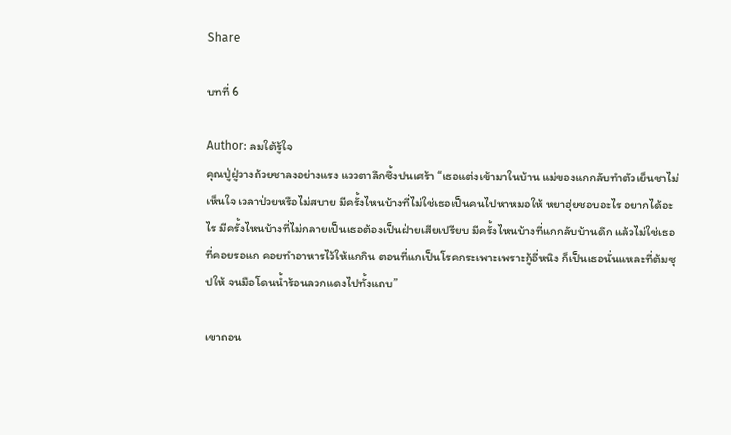Share

บทที่ 6

Author: ลมใต้รู้ใจ
คุณปู่ฝู่วางถ้วยชาลงอย่างแรง แววตาลึกซึ้งปนเศร้า “เธอแต่งเข้ามาในบ้าน แม่ของแกกลับทำตัวเย็นชาไม่เห็นใจ เวลาป่วยหรือไม่สบาย มีครั้งไหนบ้างที่ไม่ใช่เธอเป็นคนไปหาหมอให้ หยาฮุ่ยชอบอะไร อยากได้อะไร มีครั้งไหนบ้างที่ไม่กลายเป็นเธอต้องเป็นฝ่ายเสียเปรียบ มีครั้งไหนบ้างที่แกกลับบ้านดึก แล้วไม่ใช่เธอที่คอยรอแก คอยทำอาหารไว้ให้แกกิน ตอนที่แกเป็นโรคกระเพาะเพราะกู้อี่หนิง ก็เป็นเธอนั่นแหละที่ต้มซุปให้ จนมือโดนน้ำร้อนลวกแดงไปทั้งแถบ”

เขาถอน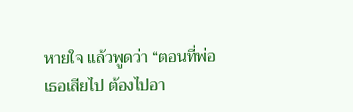หายใจ แล้วพูดว่า “ตอนที่พ่อเธอเสียไป ต้องไปอา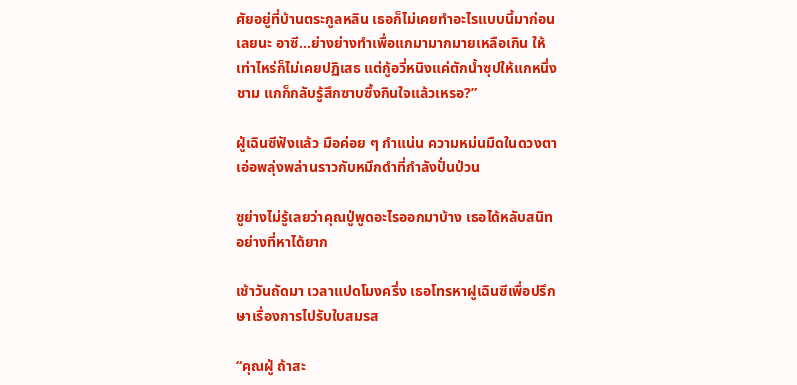ศัยอยู่ที่บ้านตระกูลหลิน เธอก็ไม่เคยทำอะไรแบบนี้มาก่อนเลยนะ อาซี…ย่างย่างทำเพื่อแกมามากมายเหลือเกิน ให้เท่าไหร่ก็ไม่เคยปฏิเสธ แต่กู้อวี่หนิงแค่ตักน้ำซุปให้แกหนึ่งชาม แกก็กลับรู้สึกซาบซึ้งกินใจแล้วเหรอ?”

ฝู่เฉินซีฟังแล้ว มือค่อย ๆ กำแน่น ความหม่นมืดในดวงตาเอ่อพลุ่งพล่านราวกับหมึกดำที่กำลังปั่นป่วน

ซูย่างไม่รู้เลยว่าคุณปู่พูดอะไรออกมาบ้าง เธอได้หลับสนิทอย่างที่หาได้ยาก

เช้าวันถัดมา เวลาแปดโมงครึ่ง เธอโทรหาฝูเฉินซีเพื่อปรึกษาเรื่องการไปรับใบสมรส

“คุณฝู่ ถ้าสะ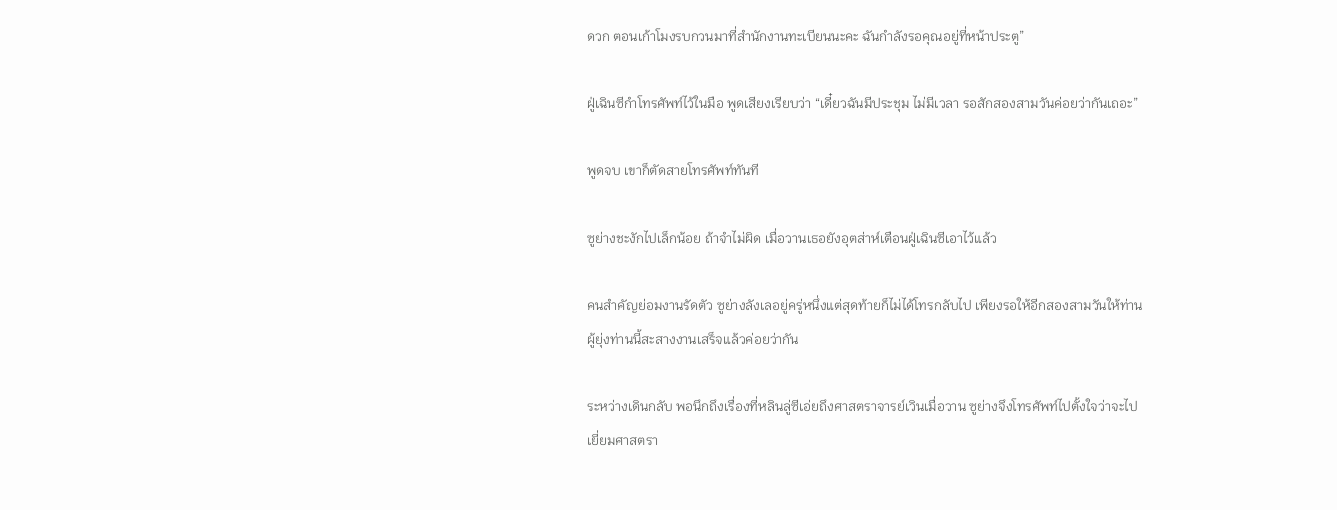ดวก ตอนเก้าโมงรบกวนมาที่สำนักงานทะเบียนนะคะ ฉันกำลังรอคุณอยู่ที่หน้าประตู”

ฝู่เฉินซีกำโทรศัพท์ไว้ในมือ พูดเสียงเรียบว่า “เดี๋ยวฉันมีประชุม ไม่มีเวลา รอสักสองสามวันค่อยว่ากันเถอะ”

พูดจบ เขาก็ตัดสายโทรศัพท์ทันที

ซูย่างชะงักไปเล็กน้อย ถ้าจำไม่ผิด เมื่อวานเธอยังอุตส่าห์เตือนฝู่เฉินซีเอาไว้แล้ว

คนสำคัญย่อมงานรัดตัว ซูย่างลังเลอยู่ครู่หนึ่งแต่สุดท้ายก็ไม่ได้โทรกลับไป เพียงรอให้อีกสองสามวันให้ท่านผู้ยุ่งท่านนี้สะสางงานเสร็จแล้วค่อยว่ากัน

ระหว่างเดินกลับ พอนึกถึงเรื่องที่หลินลู่ซีเอ่ยถึงศาสตราจารย์เวินเมื่อวาน ซูย่างจึงโทรศัพท์ไปตั้งใจว่าจะไปเยี่ยมศาสตรา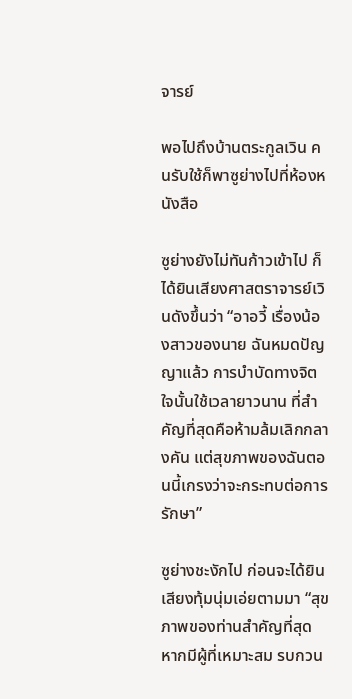จารย์

พอไปถึงบ้านตระกูลเวิน คนรับใช้ก็พาซูย่างไปที่ห้องหนังสือ

ซูย่างยังไม่ทันก้าวเข้าไป ก็ได้ยินเสียงศาสตราจารย์เวินดังขึ้นว่า “อาอวี้ เรื่องน้องสาวของนาย ฉันหมดปัญญาแล้ว การบำบัดทางจิตใจนั้นใช้เวลายาวนาน ที่สำคัญที่สุดคือห้ามล้มเลิกกลางคัน แต่สุขภาพของฉันตอนนี้เกรงว่าจะกระทบต่อการรักษา”

ซูย่างชะงักไป ก่อนจะได้ยินเสียงทุ้มนุ่มเอ่ยตามมา “สุขภาพของท่านสำคัญที่สุด หากมีผู้ที่เหมาะสม รบกวน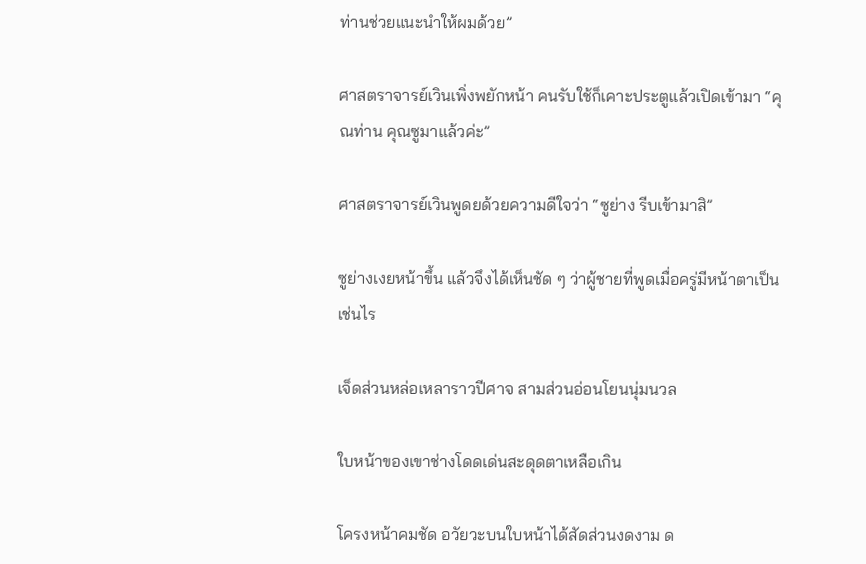ท่านช่วยแนะนำให้ผมด้วย”

ศาสตราจารย์เวินเพิ่งพยักหน้า คนรับใช้ก็เคาะประตูแล้วเปิดเข้ามา “คุณท่าน คุณซูมาแล้วค่ะ”

ศาสตราจารย์เวินพูดยด้วยความดีใจว่า “ซูย่าง รีบเข้ามาสิ”

ซูย่างเงยหน้าขึ้น แล้วจึงได้เห็นชัด ๆ ว่าผู้ชายที่พูดเมื่อครู่มีหน้าตาเป็นเช่นไร

เจ็ดส่วนหล่อเหลาราวปีศาจ สามส่วนอ่อนโยนนุ่มนวล

ใบหน้าของเขาช่างโดดเด่นสะดุดตาเหลือเกิน

โครงหน้าคมชัด อวัยวะบนใบหน้าได้สัดส่วนงดงาม ด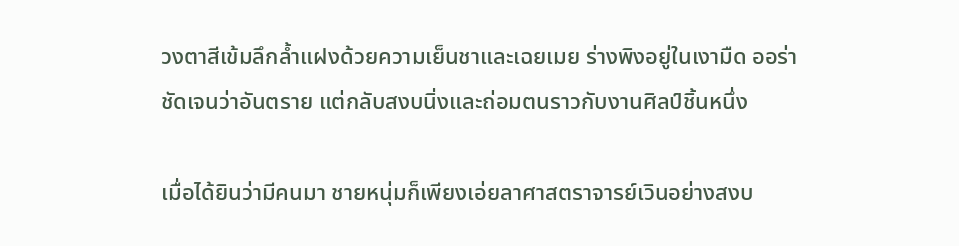วงตาสีเข้มลึกล้ำแฝงด้วยความเย็นชาและเฉยเมย ร่างพิงอยู่ในเงามืด ออร่าชัดเจนว่าอันตราย แต่กลับสงบนิ่งและถ่อมตนราวกับงานศิลป์ชิ้นหนึ่ง

เมื่อได้ยินว่ามีคนมา ชายหนุ่มก็เพียงเอ่ยลาศาสตราจารย์เวินอย่างสงบ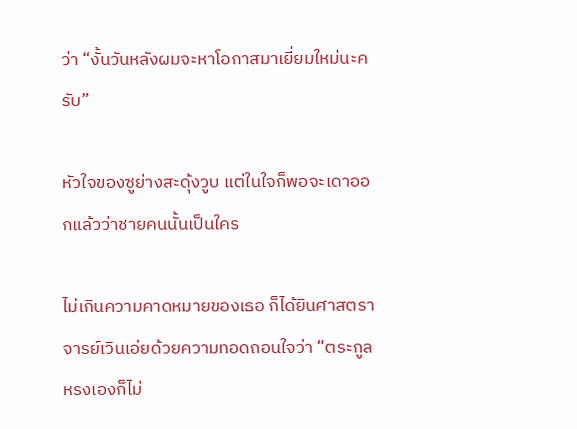ว่า “งั้นวันหลังผมจะหาโอกาสมาเยี่ยมใหม่นะครับ”

หัวใจของซูย่างสะดุ้งวูบ แต่ในใจก็พอจะเดาออกแล้วว่าชายคนนั้นเป็นใคร

ไม่เกินความคาดหมายของเธอ ก็ได้ยินศาสตราจารย์เวินเอ่ยด้วยความทอดถอนใจว่า “ตระกูลหรงเองก็ไม่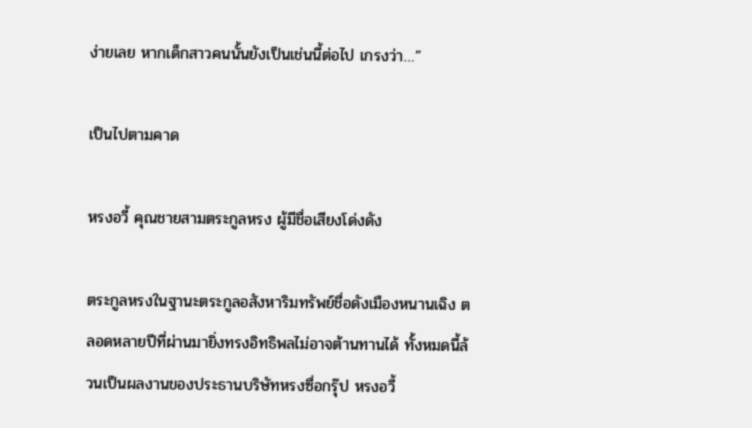ง่ายเลย หากเด็กสาวคนนั้นยังเป็นเช่นนี้ต่อไป เกรงว่า…”

เป็นไปตามคาด

หรงอวี้ คุณชายสามตระกูลหรง ผู้มีชื่อเสียงโด่งดัง

ตระกูลหรงในฐานะตระกูลอสังหาริมทรัพย์ชื่อดังเมืองหนานเฉิง ตลอดหลายปีที่ผ่านมายิ่งทรงอิทธิพลไม่อาจต้านทานได้ ทั้งหมดนี้ล้วนเป็นผลงานของประธานบริษัทหรงซื่อกรุ๊ป หรงอวี้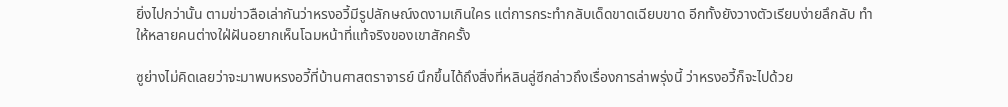ยิ่งไปกว่านั้น ตามข่าวลือเล่ากันว่าหรงอวี้มีรูปลักษณ์งดงามเกินใคร แต่การกระทำกลับเด็ดขาดเฉียบขาด อีกทั้งยังวางตัวเรียบง่ายลึกลับ ทำให้หลายคนต่างใฝ่ฝันอยากเห็นโฉมหน้าที่แท้จริงของเขาสักครั้ง

ซูย่างไม่คิดเลยว่าจะมาพบหรงอวี้ที่บ้านศาสตราจารย์ นึกขึ้นได้ถึงสิ่งที่หลินลู่ซีกล่าวถึงเรื่องการล่าพรุ่งนี้ ว่าหรงอวี้ก็จะไปด้วย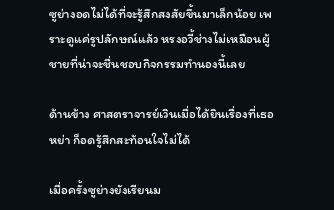ซูย่างอดไม่ได้ที่จะรู้สึกสงสัยขึ้นมาเล็กน้อย เพราะดูแค่รูปลักษณ์แล้ว หรงอวี้ช่างไม่เหมือนผู้ชายที่น่าจะชื่นชอบกิจกรรมทำนองนี้เลย

ด้านข้าง ศาสตราจารย์เวินเมื่อได้ยินเรื่องที่เธอหย่า ก็อดรู้สึกสะท้อนใจไม่ได้

เมื่อครั้งซูย่างยังเรียนม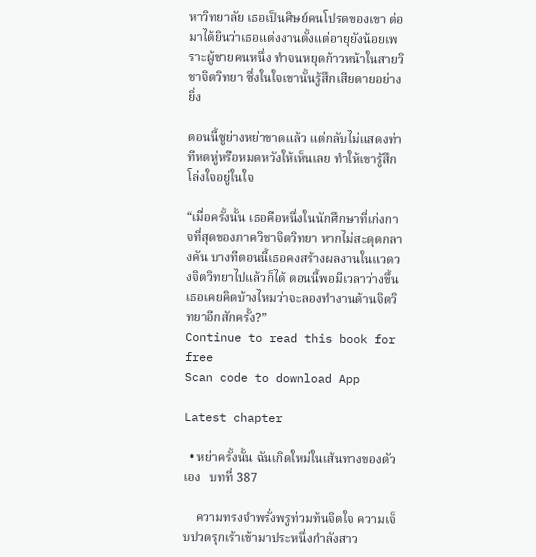หาวิทยาลัย เธอเป็นศิษย์คนโปรดของเขา ต่อมาได้ยินว่าเธอแต่งงานตั้งแต่อายุยังน้อยเพราะผู้ชายคนหนึ่ง ทำจนหยุดก้าวหน้าในสายวิชาจิตวิทยา ซึ่งในใจเขานั้นรู้สึกเสียดายอย่างยิ่ง

ตอนนี้ซูย่างหย่าขาดแล้ว แต่กลับไม่แสดงท่าทีหดหู่หรือหมดหวังให้เห็นเลย ทำให้เขารู้สึกโล่งใจอยู่ในใจ

“เมื่อครั้งนั้น เธอคือหนึ่งในนักศึกษาที่เก่งกาจที่สุดของภาควิชาจิตวิทยา หากไม่สะดุดกลางคัน บางทีตอนนี้เธอคงสร้างผลงานในแวดวงจิตวิทยาไปแล้วก็ได้ ตอนนี้พอมีเวลาว่างขึ้น เธอเคยคิดบ้างไหมว่าจะลองทำงานด้านจิตวิทยาอีกสักครั้ง?”
Continue to read this book for free
Scan code to download App

Latest chapter

  • หย่าครั้งนั้น ฉันเกิดใหม่ในเส้นทางของตัวเอง   บทที่ 387

    ความทรงจำพรั่งพรูท่วมท้นจิตใจ ความเจ็บปวดรุกเร้าเข้ามาประหนึ่งกำลังสาว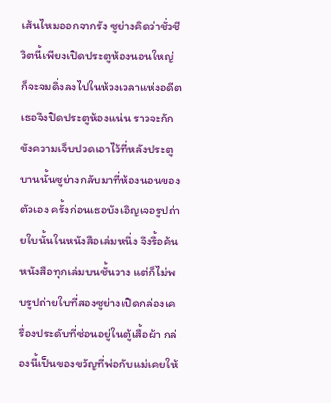เส้นไหมออกจากรัง ซูย่างคิดว่าชั่วชีวิตนี้เพียงเปิดประตูห้องนอนใหญ่ ก็จะจมดิ่งลงไปในห้วงเวลาแห่งอดีต เธอจึงปิดประตูห้องแน่น ราวจะกักขังความเจ็บปวดเอาไว้ที่หลังประตูบานนั้นซูย่างกลับมาที่ห้องนอนของตัวเอง ครั้งก่อนเธอบังเอิญเจอรูปถ่ายใบนั้นในหนังสือเล่มหนึ่ง จึงรื้อค้นหนังสือทุกเล่มบนชั้นวาง แต่ก็ไม่พบรูปถ่ายใบที่สองซูย่างเปิดกล่องเครื่องประดับที่ซ่อนอยู่ในตู้เสื้อผ้า กล่องนี้เป็นของขวัญที่พ่อกับแม่เคยให้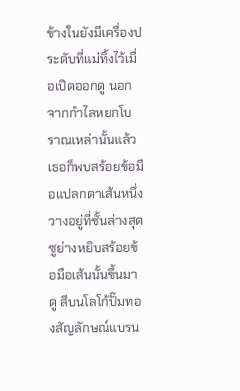ข้างในยังมีเครื่องประดับที่แม่ทิ้งไว้เมื่อเปิดออกดู นอกจากกำไลหยกโบราณเหล่านั้นแล้ว เธอก็พบสร้อยข้อมือแปลกตาเส้นหนึ่งวางอยู่ที่ชั้นล่างสุดซูย่างหยิบสร้อยข้อมือเส้นนั้นขึ้นมาดู สีบนโลโก้ปั๊มทองสัญลักษณ์แบรน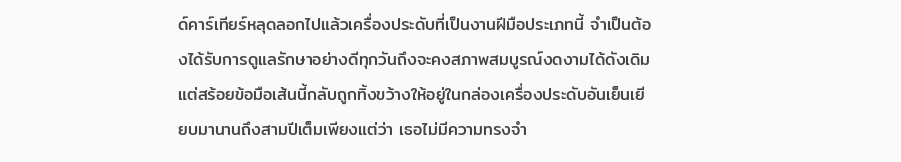ด์คาร์เทียร์หลุดลอกไปแล้วเครื่องประดับที่เป็นงานฝีมือประเภทนี้ จำเป็นต้องได้รับการดูแลรักษาอย่างดีทุกวันถึงจะคงสภาพสมบูรณ์งดงามได้ดังเดิม แต่สร้อยข้อมือเส้นนี้กลับถูกทิ้งขว้างให้อยู่ในกล่องเครื่องประดับอันเย็นเยียบมานานถึงสามปีเต็มเพียงแต่ว่า เธอไม่มีความทรงจำ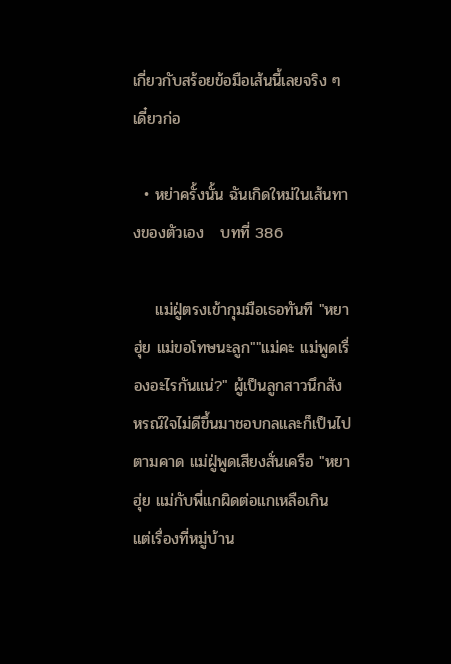เกี่ยวกับสร้อยข้อมือเส้นนี้เลยจริง ๆเดี๋ยวก่อ

  • หย่าครั้งนั้น ฉันเกิดใหม่ในเส้นทางของตัวเอง   บทที่ 386

    แม่ฝู่ตรงเข้ากุมมือเธอทันที "หยาฮุ่ย แม่ขอโทษนะลูก""แม่คะ แม่พูดเรื่องอะไรกันแน่?" ผู้เป็นลูกสาวนึกสังหรณ์ใจไม่ดีขึ้นมาชอบกลและก็เป็นไปตามคาด แม่ฝู่พูดเสียงสั่นเครือ "หยาฮุ่ย แม่กับพี่แกผิดต่อแกเหลือเกิน แต่เรื่องที่หมู่บ้าน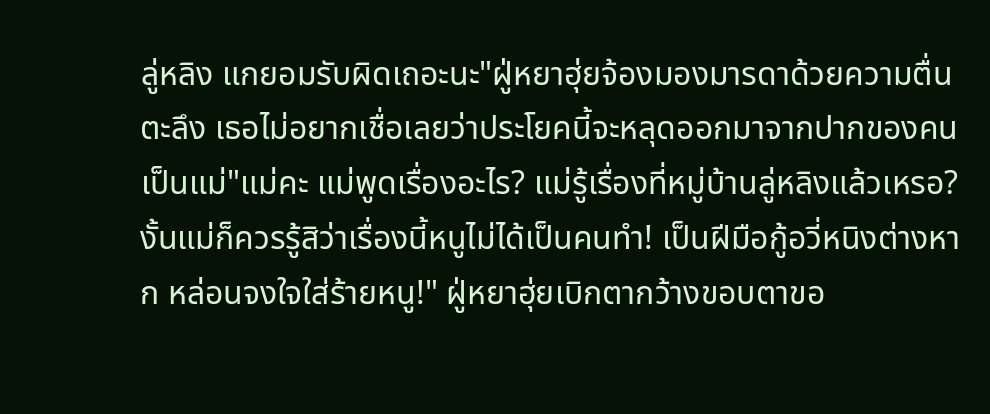ลู่หลิง แกยอมรับผิดเถอะนะ"ฝู่หยาฮุ่ยจ้องมองมารดาด้วยความตื่นตะลึง เธอไม่อยากเชื่อเลยว่าประโยคนี้จะหลุดออกมาจากปากของคนเป็นแม่"แม่คะ แม่พูดเรื่องอะไร? แม่รู้เรื่องที่หมู่บ้านลู่หลิงแล้วเหรอ? งั้นแม่ก็ควรรู้สิว่าเรื่องนี้หนูไม่ได้เป็นคนทำ! เป็นฝีมือกู้อวี่หนิงต่างหาก หล่อนจงใจใส่ร้ายหนู!" ฝู่หยาฮุ่ยเบิกตากว้างขอบตาขอ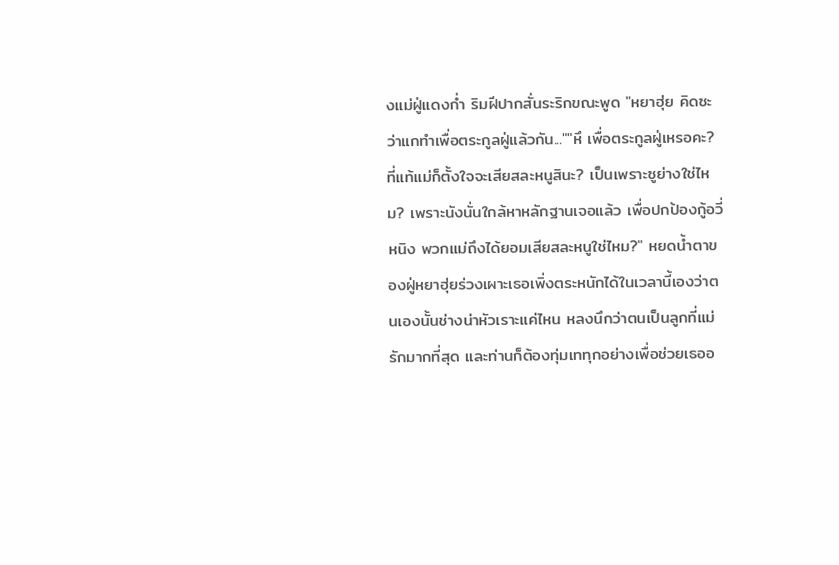งแม่ฝู่แดงก่ำ ริมฝีปากสั่นระริกขณะพูด "หยาฮุ่ย คิดซะว่าแกทำเพื่อตระกูลฝู่แล้วกัน...""หึ เพื่อตระกูลฝู่เหรอคะ? ที่แท้แม่ก็ตั้งใจจะเสียสละหนูสินะ? เป็นเพราะซูย่างใช่ไหม? เพราะนังนั่นใกล้หาหลักฐานเจอแล้ว เพื่อปกป้องกู้อวี่หนิง พวกแม่ถึงได้ยอมเสียสละหนูใช่ไหม?" หยดน้ำตาของฝู่หยาฮุ่ยร่วงเผาะเธอเพิ่งตระหนักได้ในเวลานี้เองว่าตนเองนั้นช่างน่าหัวเราะแค่ไหน หลงนึกว่าตนเป็นลูกที่แม่รักมากที่สุด และท่านก็ต้องทุ่มเททุกอย่างเพื่อช่วยเธออ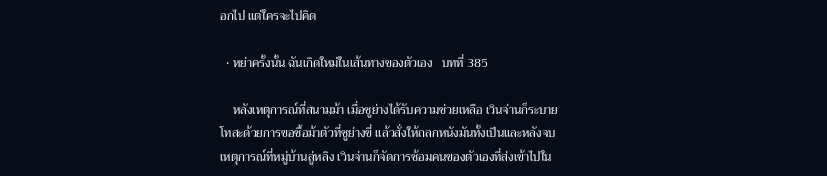อกไป แต่ใครจะไปคิด

  • หย่าครั้งนั้น ฉันเกิดใหม่ในเส้นทางของตัวเอง   บทที่ 385

    หลังเหตุการณ์ที่สนามม้า เมื่อซูย่างได้รับความช่วยเหลือ เวินจ่านก็ระบายโทสะด้วยการขอซื้อม้าตัวที่ซูย่างขี่ แล้วสั่งให้ถลกหนังมันทั้งเป็นและหลังจบเหตุการณ์ที่หมู่บ้านลู่หลิง เวินจ่านก็จัดการซ้อมคนของตัวเองที่ส่งเข้าไปใน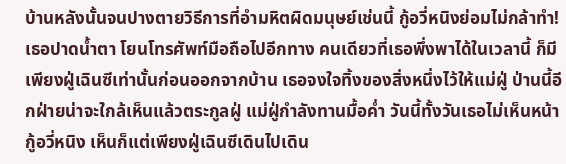บ้านหลังนั้นจนปางตายวิธีการที่อำมหิตผิดมนุษย์เช่นนี้ กู้อวี่หนิงย่อมไม่กล้าทำ!เธอปาดน้ำตา โยนโทรศัพท์มือถือไปอีกทาง คนเดียวที่เธอพึ่งพาได้ในเวลานี้ ก็มีเพียงฝู่เฉินซีเท่านั้นก่อนออกจากบ้าน เธอจงใจทิ้งของสิ่งหนึ่งไว้ให้แม่ฝู่ ป่านนี้อีกฝ่ายน่าจะใกล้เห็นแล้วตระกูลฝู่ แม่ฝู่กำลังทานมื้อค่ำ วันนี้ทั้งวันเธอไม่เห็นหน้ากู้อวี่หนิง เห็นก็แต่เพียงฝู่เฉินซีเดินไปเดิน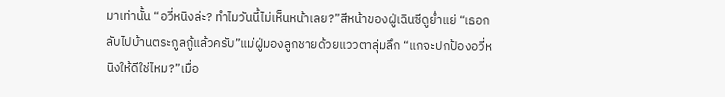มาเท่านั้น “อวี่หนิงล่ะ? ทำไมวันนี้ไม่เห็นหน้าเลย?”สีหน้าของฝู่เฉินซีดูย่ำแย่ “เธอกลับไปบ้านตระกูลกู้แล้วครับ”แม่ฝู่มองลูกชายด้วยแววตาลุ่มลึก “แกจะปกป้องอวี่หนิงให้ดีใช่ไหม?”เมื่อ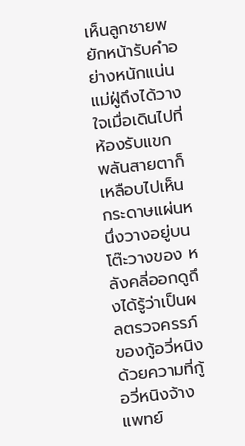เห็นลูกชายพยักหน้ารับคำอย่างหนักแน่น แม่ฝู่ถึงได้วางใจเมื่อเดินไปที่ห้องรับแขก พลันสายตาก็เหลือบไปเห็นกระดาษแผ่นหนึ่งวางอยู่บนโต๊ะวางของ หลังคลี่ออกดูถึงได้รู้ว่าเป็นผลตรวจครรภ์ของกู้อวี่หนิงด้วยความที่กู้อวี่หนิงจ้างแพทย์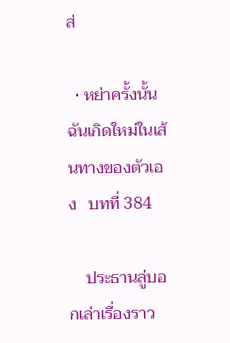ส่

  • หย่าครั้งนั้น ฉันเกิดใหม่ในเส้นทางของตัวเอง   บทที่ 384

    ประธานลู่บอกเล่าเรื่องราว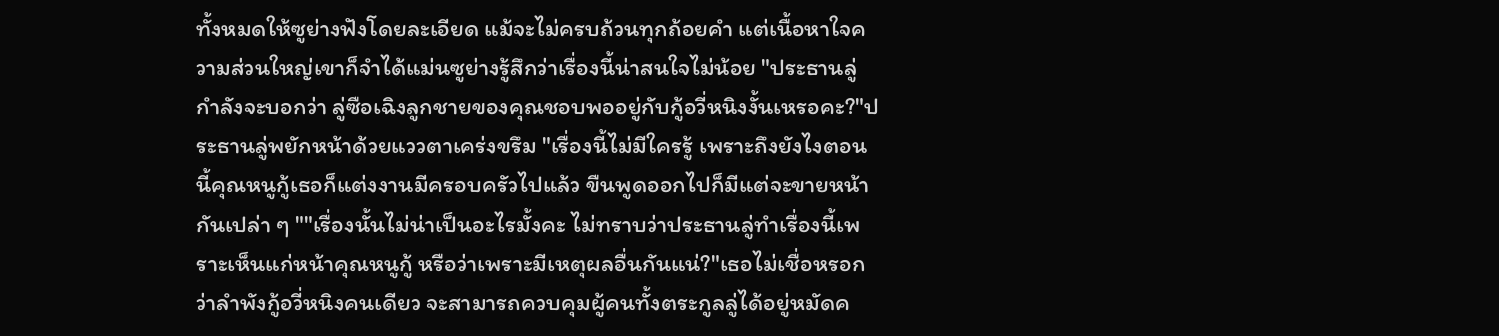ทั้งหมดให้ซูย่างฟังโดยละเอียด แม้จะไม่ครบถ้วนทุกถ้อยคำ แต่เนื้อหาใจความส่วนใหญ่เขาก็จำได้แม่นซูย่างรู้สึกว่าเรื่องนี้น่าสนใจไม่น้อย "ประธานลู่กำลังจะบอกว่า ลู่ซือเฉิงลูกชายของคุณชอบพออยู่กับกู้อวี่หนิงงั้นเหรอคะ?"ประธานลู่พยักหน้าด้วยแววตาเคร่งขรึม "เรื่องนี้ไม่มีใครรู้ เพราะถึงยังไงตอนนี้คุณหนูกู้เธอก็แต่งงานมีครอบครัวไปแล้ว ขืนพูดออกไปก็มีแต่จะขายหน้ากันเปล่า ๆ ""เรื่องนั้นไม่น่าเป็นอะไรมั้งคะ ไม่ทราบว่าประธานลู่ทำเรื่องนี้เพราะเห็นแก่หน้าคุณหนูกู้ หรือว่าเพราะมีเหตุผลอื่นกันแน่?"เธอไม่เชื่อหรอกว่าลำพังกู้อวี่หนิงคนเดียว จะสามารถควบคุมผู้คนทั้งตระกูลลู่ได้อยู่หมัดค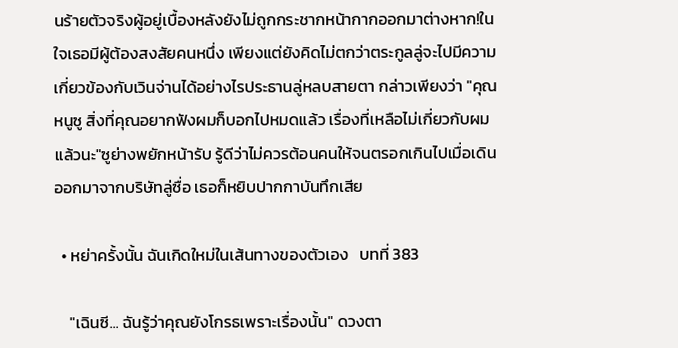นร้ายตัวจริงผู้อยู่เบื้องหลังยังไม่ถูกกระชากหน้ากากออกมาต่างหาก!ในใจเธอมีผู้ต้องสงสัยคนหนึ่ง เพียงแต่ยังคิดไม่ตกว่าตระกูลลู่จะไปมีความเกี่ยวข้องกับเวินจ่านได้อย่างไรประธานลู่หลบสายตา กล่าวเพียงว่า "คุณหนูซู สิ่งที่คุณอยากฟังผมก็บอกไปหมดแล้ว เรื่องที่เหลือไม่เกี่ยวกับผมแล้วนะ"ซูย่างพยักหน้ารับ รู้ดีว่าไม่ควรต้อนคนให้จนตรอกเกินไปเมื่อเดินออกมาจากบริษัทลู่ซื่อ เธอก็หยิบปากกาบันทึกเสีย

  • หย่าครั้งนั้น ฉันเกิดใหม่ในเส้นทางของตัวเอง   บทที่ 383

    "เฉินซี... ฉันรู้ว่าคุณยังโกรธเพราะเรื่องนั้น" ดวงตา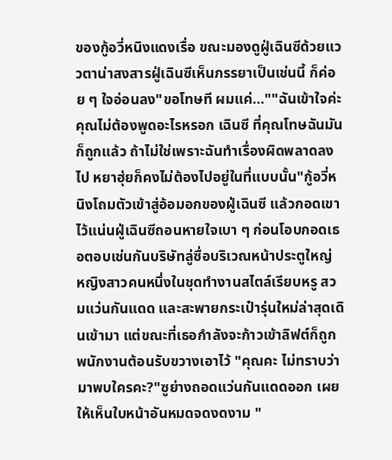ของกู้อวี่หนิงแดงเรื่อ ขณะมองดูฝู่เฉินซีด้วยแววตาน่าสงสารฝู่เฉินซีเห็นภรรยาเป็นเช่นนี้ ก็ค่อย ๆ ใจอ่อนลง"ขอโทษที ผมแค่...""ฉันเข้าใจค่ะ คุณไม่ต้องพูดอะไรหรอก เฉินซี ที่คุณโทษฉันมันก็ถูกแล้ว ถ้าไม่ใช่เพราะฉันทำเรื่องผิดพลาดลงไป หยาฮุ่ยก็คงไม่ต้องไปอยู่ในที่แบบนั้น"กู้อวี่หนิงโถมตัวเข้าสู่อ้อมอกของฝู่เฉินซี แล้วกอดเขาไว้แน่นฝู่เฉินซีถอนหายใจเบา ๆ ก่อนโอบกอดเธอตอบเช่นกันบริษัทลู่ซื่อบริเวณหน้าประตูใหญ่ หญิงสาวคนหนึ่งในชุดทำงานสไตล์เรียบหรู สวมแว่นกันแดด และสะพายกระเป๋ารุ่นใหม่ล่าสุดเดินเข้ามา แต่ขณะที่เธอกำลังจะก้าวเข้าลิฟต์ก็ถูกพนักงานต้อนรับขวางเอาไว้ "คุณคะ ไม่ทราบว่ามาพบใครคะ?"ซูย่างถอดแว่นกันแดดออก เผยให้เห็นใบหน้าอันหมดจดงดงาม "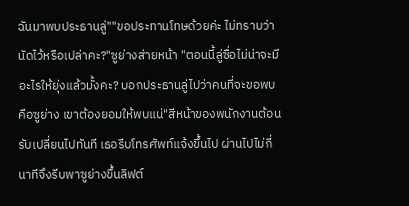ฉันมาพบประธานลู่""ขอประทานโทษด้วยค่ะ ไม่ทราบว่านัดไว้หรือเปล่าคะ?"ซูย่างส่ายหน้า "ตอนนี้ลู่ซื่อไม่น่าจะมีอะไรให้ยุ่งแล้วมั้งคะ? บอกประธานลู่ไปว่าคนที่จะขอพบคือซูย่าง เขาต้องยอมให้พบแน่"สีหน้าของพนักงานต้อนรับเปลี่ยนไปทันที เธอรีบโทรศัพท์แจ้งขึ้นไป ผ่านไปไม่กี่นาทีจึงรีบพาซูย่างขึ้นลิฟต์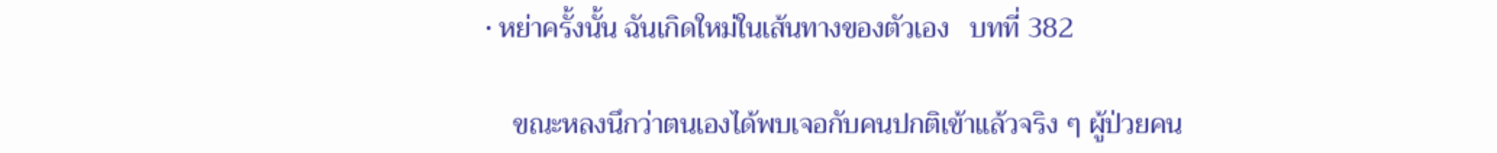• หย่าครั้งนั้น ฉันเกิดใหม่ในเส้นทางของตัวเอง   บทที่ 382

    ขณะหลงนึกว่าตนเองได้พบเจอกับคนปกติเข้าแล้วจริง ๆ ผู้ป่วยคน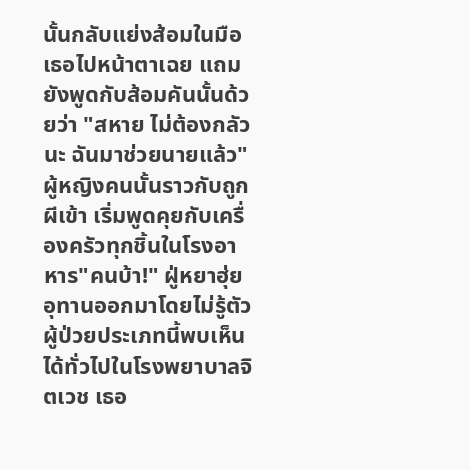นั้นกลับแย่งส้อมในมือเธอไปหน้าตาเฉย แถมยังพูดกับส้อมคันนั้นด้วยว่า "สหาย ไม่ต้องกลัวนะ ฉันมาช่วยนายแล้ว"ผู้หญิงคนนั้นราวกับถูกผีเข้า เริ่มพูดคุยกับเครื่องครัวทุกชิ้นในโรงอาหาร"คนบ้า!" ฝู่หยาฮุ่ยอุทานออกมาโดยไม่รู้ตัวผู้ป่วยประเภทนี้พบเห็นได้ทั่วไปในโรงพยาบาลจิตเวช เธอ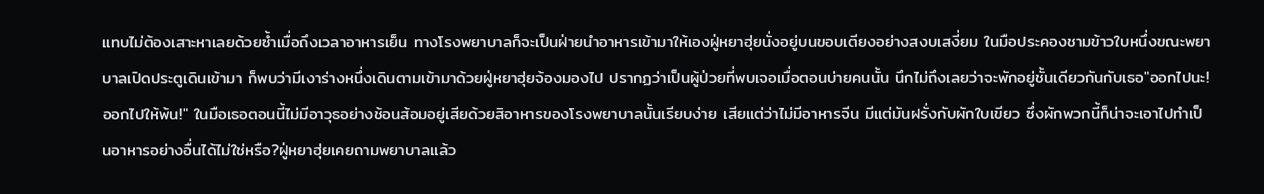แทบไม่ต้องเสาะหาเลยด้วยซ้ำเมื่อถึงเวลาอาหารเย็น ทางโรงพยาบาลก็จะเป็นฝ่ายนำอาหารเข้ามาให้เองฝู่หยาฮุ่ยนั่งอยู่บนขอบเตียงอย่างสงบเสงี่ยม ในมือประคองชามข้าวใบหนึ่งขณะพยาบาลเปิดประตูเดินเข้ามา ก็พบว่ามีเงาร่างหนึ่งเดินตามเข้ามาด้วยฝู่หยาฮุ่ยจ้องมองไป ปรากฏว่าเป็นผู้ป่วยที่พบเจอเมื่อตอนบ่ายคนนั้น นึกไม่ถึงเลยว่าจะพักอยู่ชั้นเดียวกันกับเธอ"ออกไปนะ! ออกไปให้พ้น!" ในมือเธอตอนนี้ไม่มีอาวุธอย่างช้อนส้อมอยู่เสียด้วยสิอาหารของโรงพยาบาลนั้นเรียบง่าย เสียแต่ว่าไม่มีอาหารจีน มีแต่มันฝรั่งกับผักใบเขียว ซึ่งผักพวกนี้ก็น่าจะเอาไปทำเป็นอาหารอย่างอื่นได้ไม่ใช่หรือ?ฝู่หยาฮุ่ยเคยถามพยาบาลแล้ว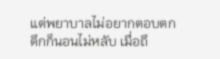แต่พยาบาลไม่อยากตอบตกดึกก็นอนไม่หลับ เมื่อถึ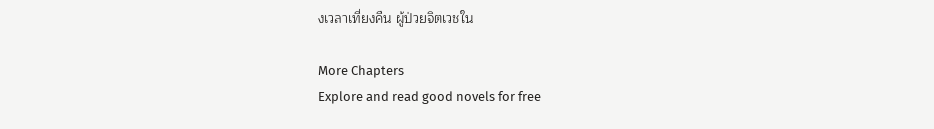งเวลาเที่ยงคืน ผู้ป่วยจิตเวชใน

More Chapters
Explore and read good novels for free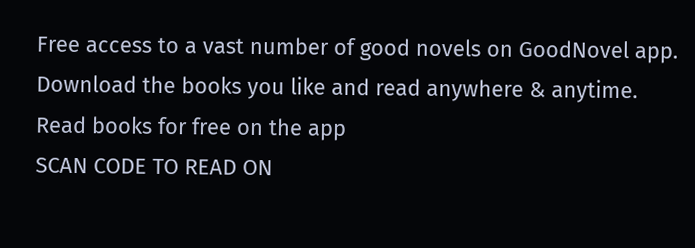Free access to a vast number of good novels on GoodNovel app. Download the books you like and read anywhere & anytime.
Read books for free on the app
SCAN CODE TO READ ON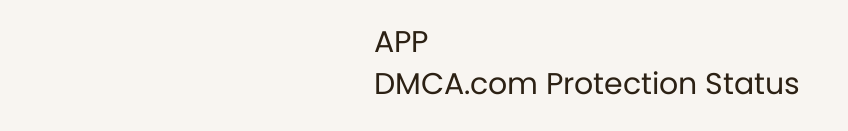APP
DMCA.com Protection Status